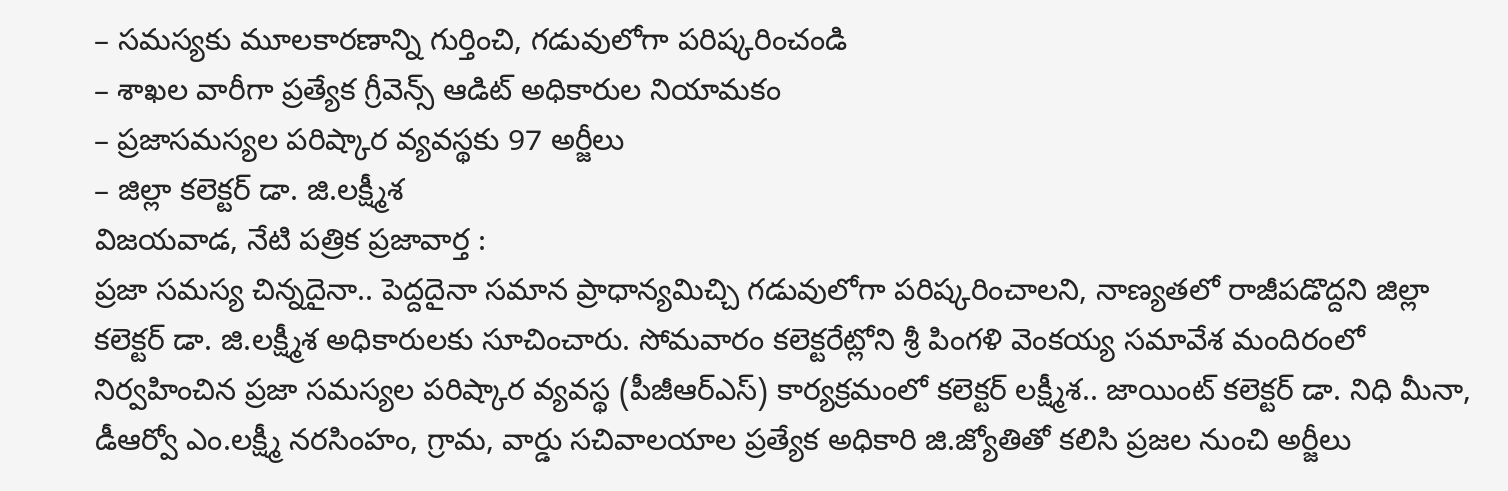– సమస్యకు మూలకారణాన్ని గుర్తించి, గడువులోగా పరిష్కరించండి
– శాఖల వారీగా ప్రత్యేక గ్రీవెన్స్ ఆడిట్ అధికారుల నియామకం
– ప్రజాసమస్యల పరిష్కార వ్యవస్థకు 97 అర్జీలు
– జిల్లా కలెక్టర్ డా. జి.లక్ష్మీశ
విజయవాడ, నేటి పత్రిక ప్రజావార్త :
ప్రజా సమస్య చిన్నదైనా.. పెద్దదైనా సమాన ప్రాధాన్యమిచ్చి గడువులోగా పరిష్కరించాలని, నాణ్యతలో రాజీపడొద్దని జిల్లా కలెక్టర్ డా. జి.లక్ష్మీశ అధికారులకు సూచించారు. సోమవారం కలెక్టరేట్లోని శ్రీ పింగళి వెంకయ్య సమావేశ మందిరంలో నిర్వహించిన ప్రజా సమస్యల పరిష్కార వ్యవస్థ (పీజీఆర్ఎస్) కార్యక్రమంలో కలెక్టర్ లక్ష్మీశ.. జాయింట్ కలెక్టర్ డా. నిధి మీనా, డీఆర్వో ఎం.లక్ష్మీ నరసింహం, గ్రామ, వార్డు సచివాలయాల ప్రత్యేక అధికారి జి.జ్యోతితో కలిసి ప్రజల నుంచి అర్జీలు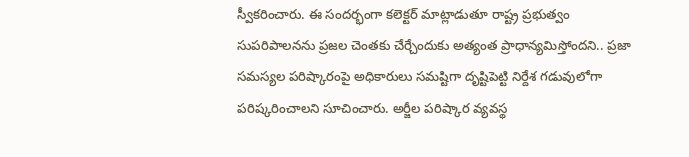స్వీకరించారు. ఈ సందర్భంగా కలెక్టర్ మాట్లాడుతూ రాష్ట్ర ప్రభుత్వం సుపరిపాలనను ప్రజల చెంతకు చేర్చేందుకు అత్యంత ప్రాధాన్యమిస్తోందని.. ప్రజా సమస్యల పరిష్కారంపై అధికారులు సమష్టిగా దృష్టిపెట్టి నిర్దేశ గడువులోగా పరిష్కరించాలని సూచించారు. అర్జీల పరిష్కార వ్యవస్థ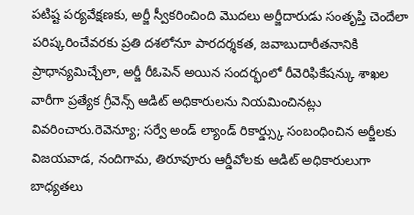పటిష్ట పర్యవేక్షణకు, అర్జీ స్వీకరించింది మొదలు అర్జీదారుడు సంతృప్తి చెందేలా పరిష్కరించేవరకు ప్రతి దశలోనూ పారదర్శకత, జవాబుదారీతనానికి ప్రాధాన్యమిచ్చేలా, అర్జీ రీఓపెన్ అయిన సందర్భంలో రీవెరిఫికేషన్కు శాఖల వారీగా ప్రత్యేక గ్రీవెన్స్ ఆడిట్ అధికారులను నియమించినట్లు వివరించారు.రెవెన్యూ; సర్వే అండ్ ల్యాండ్ రికార్డ్స్కు సంబంధించిన అర్జీలకు విజయవాడ, నందిగామ, తిరూవూరు ఆర్డీవోలకు ఆడిట్ అధికారులుగా బాధ్యతలు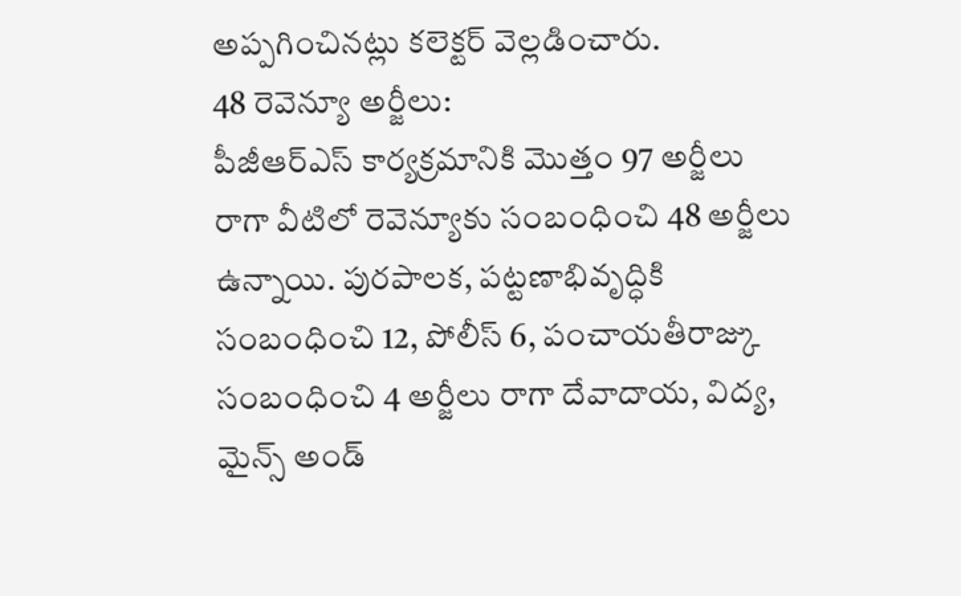అప్పగించినట్లు కలెక్టర్ వెల్లడించారు.
48 రెవెన్యూ అర్జీలు:
పీజీఆర్ఎస్ కార్యక్రమానికి మొత్తం 97 అర్జీలు రాగా వీటిలో రెవెన్యూకు సంబంధించి 48 అర్జీలు ఉన్నాయి. పురపాలక, పట్టణాభివృద్ధికి సంబంధించి 12, పోలీస్ 6, పంచాయతీరాజ్కు సంబంధించి 4 అర్జీలు రాగా దేవాదాయ, విద్య, మైన్స్ అండ్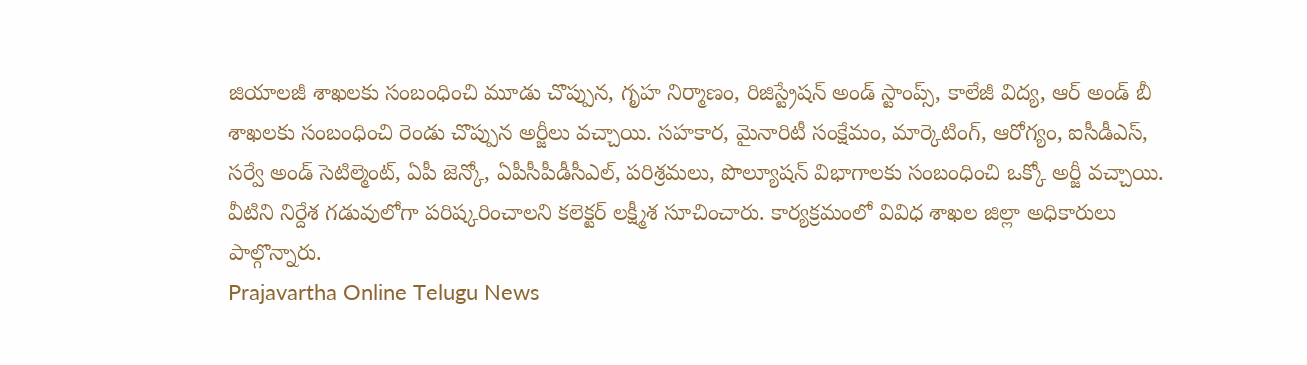జియాలజీ శాఖలకు సంబంధించి మూడు చొప్పున, గృహ నిర్మాణం, రిజిస్ట్రేషన్ అండ్ స్టాంప్స్, కాలేజీ విద్య, ఆర్ అండ్ బీ శాఖలకు సంబంధించి రెండు చొప్పున అర్జీలు వచ్చాయి. సహకార, మైనారిటీ సంక్షేమం, మార్కెటింగ్, ఆరోగ్యం, ఐసీడీఎస్, సర్వే అండ్ సెటిల్మెంట్, ఏపీ జెన్కో, ఏపీసీపీడీసీఎల్, పరిశ్రమలు, పొల్యూషన్ విభాగాలకు సంబంధించి ఒక్కో అర్జీ వచ్చాయి. వీటిని నిర్దేశ గడువులోగా పరిష్కరించాలని కలెక్టర్ లక్ష్మీశ సూచించారు. కార్యక్రమంలో వివిధ శాఖల జిల్లా అధికారులు పాల్గొన్నారు.
Prajavartha Online Telugu News